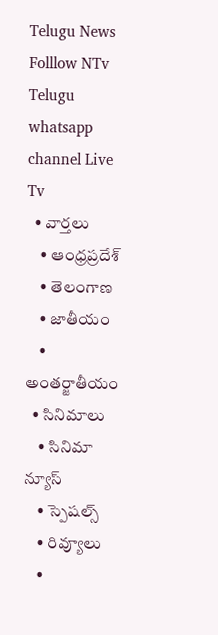Telugu News
Folllow NTv Telugu whatsapp channel Live Tv
  • వార్తలు
    • ఆంధ్రప్రదేశ్
    • తెలంగాణ
    • జాతీయం
    • అంతర్జాతీయం
  • సినిమాలు
    • సినిమా న్యూస్
    • స్పెషల్స్
    • రివ్యూలు
    •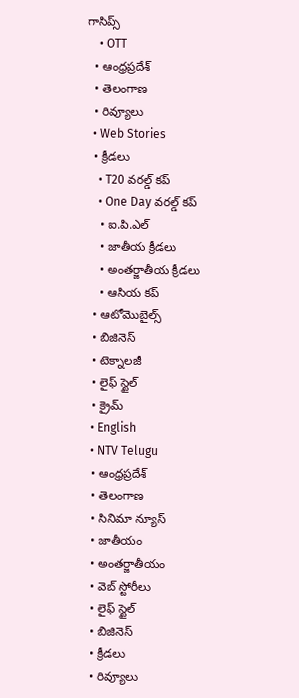గాసిప్స్
    • OTT
  • ఆంధ్రప్రదేశ్
  • తెలంగాణ
  • రివ్యూలు
  • Web Stories
  • క్రీడలు
    • T20 వరల్డ్ కప్
    • One Day వరల్డ్ కప్
    • ఐ.పి.ఎల్
    • జాతీయ క్రీడలు
    • అంతర్జాతీయ క్రీడలు
    • ఆసియ కప్
  • ఆటోమొబైల్స్
  • బిజినెస్‌
  • టెక్నాలజీ
  • లైఫ్ స్టైల్
  • క్రైమ్
  • English
  • NTV Telugu
  • ఆంధ్రప్రదేశ్
  • తెలంగాణ
  • సినిమా న్యూస్
  • జాతీయం
  • అంతర్జాతీయం
  • వెబ్ స్టోరీలు
  • లైఫ్ స్టైల్
  • బిజినెస్‌
  • క్రీడలు
  • రివ్యూలు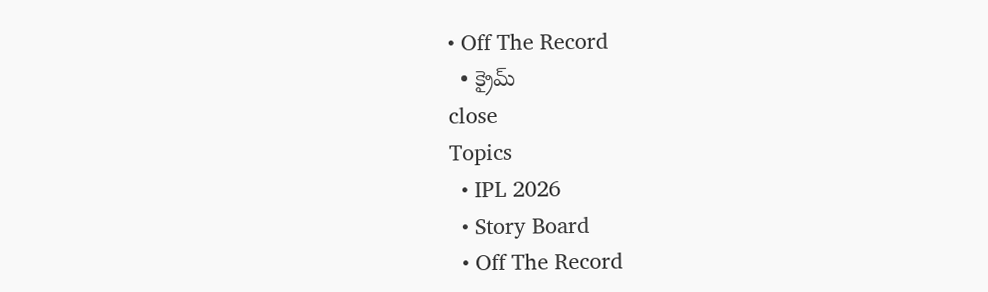• Off The Record
  • క్రైమ్
close
Topics
  • IPL 2026
  • Story Board
  • Off The Record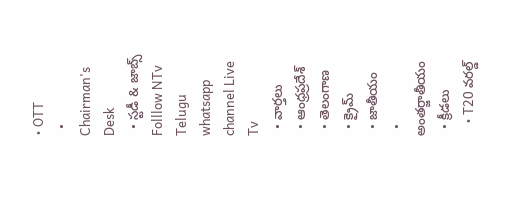• OTT
  • Chairman's Desk
  • స్టడీ & జాబ్స్
Folllow NTv Telugu whatsapp channel Live Tv
  • వార్తలు
  • ఆంధ్రప్రదేశ్
  • తెలంగాణ
  • క్రైమ్
  • జాతీయం
  • అంతర్జాతీయం
  • క్రీడలు
    • T20 వరల్డ్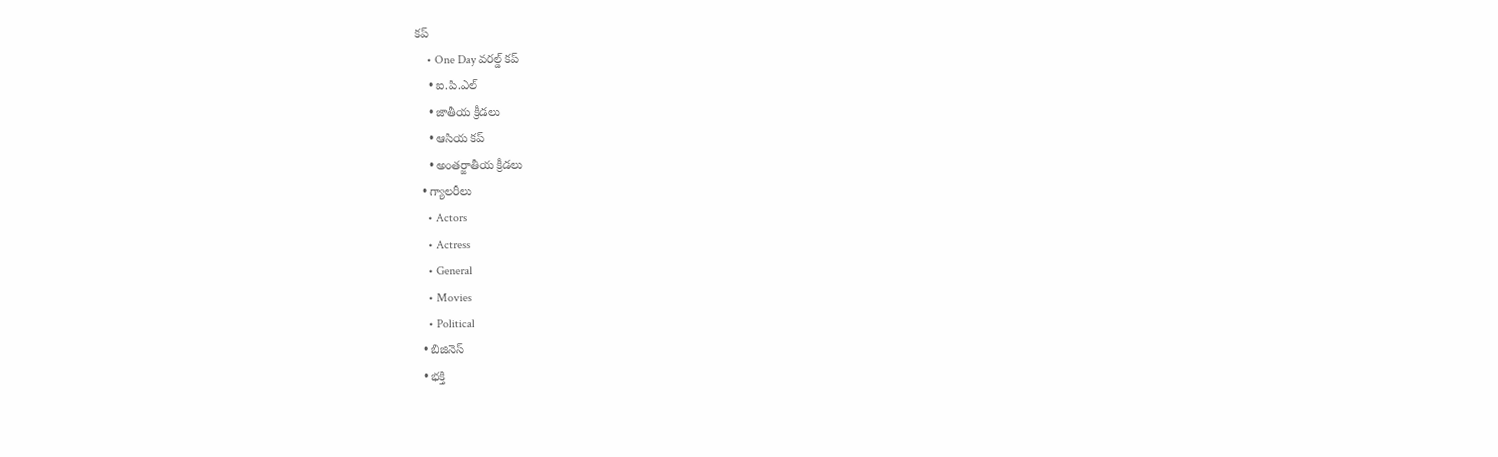కప్
    • One Day వరల్డ్ కప్
    • ఐ.పి.ఎల్
    • జాతీయ క్రీడలు
    • ఆసియ కప్
    • అంతర్జాతీయ క్రీడలు
  • గ్యాలరీలు
    • Actors
    • Actress
    • General
    • Movies
    • Political
  • బిజినెస్‌
  • భక్తి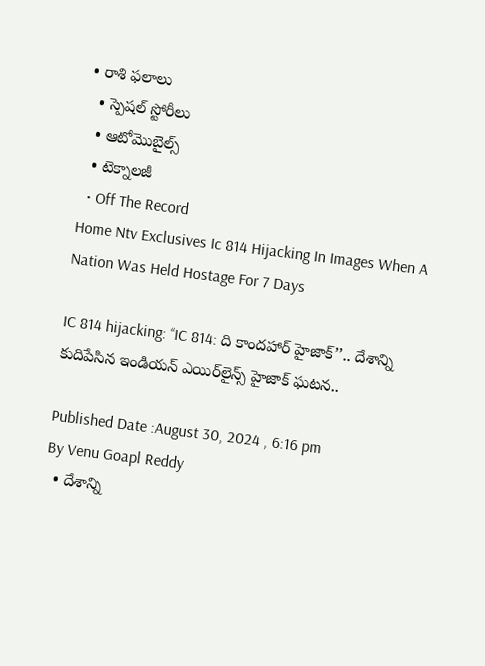• రాశి ఫలాలు
  • స్పెషల్‌ స్టోరీలు
  • ఆటోమొబైల్స్
  • టెక్నాలజీ
  • Off The Record
Home Ntv Exclusives Ic 814 Hijacking In Images When A Nation Was Held Hostage For 7 Days

IC 814 hijacking: ‘‘IC 814: ది కాందహార్ హైజాక్’’.. దేశాన్ని కుదిపేసిన ఇండియన్ ఎయిర్‌లైన్స్ హైజాక్ ఘటన..

Published Date :August 30, 2024 , 6:16 pm
By Venu Goapl Reddy
  • దేశాన్ని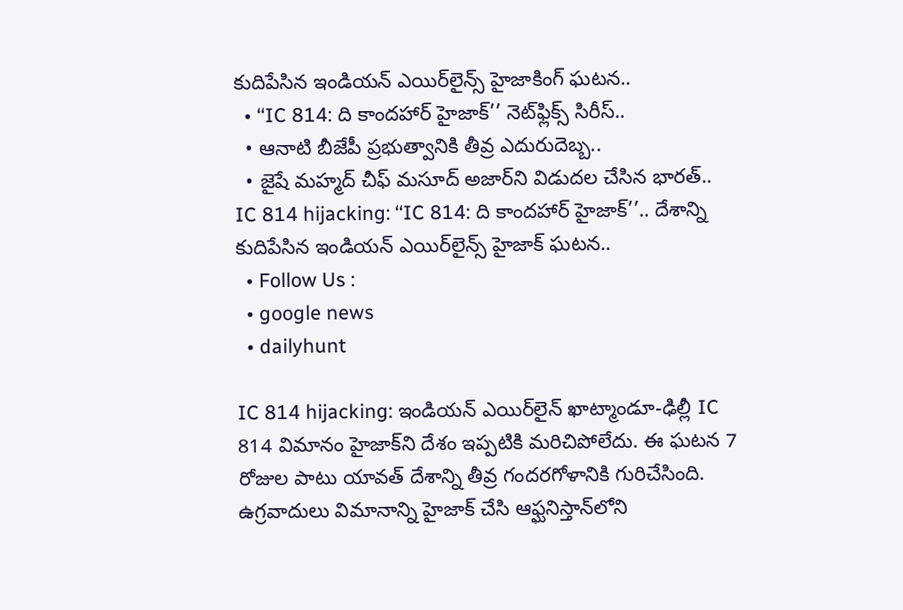కుదిపేసిన ఇండియన్ ఎయిర్‌లైన్స్ హైజాకింగ్ ఘటన..
  • ‘‘IC 814: ది కాందహార్ హైజాక్’’ నెట్‌ఫ్లిక్స్ సిరీస్..
  • ఆనాటి బీజేపీ ప్రభుత్వానికి తీవ్ర ఎదురుదెబ్బ..
  • జైషే మహ్మద్ చీఫ్ మసూద్ అజార్‌ని విడుదల చేసిన భారత్..
IC 814 hijacking: ‘‘IC 814: ది కాందహార్ హైజాక్’’.. దేశాన్ని కుదిపేసిన ఇండియన్ ఎయిర్‌లైన్స్ హైజాక్ ఘటన..
  • Follow Us :
  • google news
  • dailyhunt

IC 814 hijacking: ఇండియన్ ఎయిర్‌లైన్ ఖాట్మాండూ-ఢిల్లీ IC 814 విమానం హైజాక్‌ని దేశం ఇప్పటికి మరిచిపోలేదు. ఈ ఘటన 7 రోజుల పాటు యావత్ దేశాన్ని తీవ్ర గందరగోళానికి గురిచేసింది. ఉగ్రవాదులు విమానాన్ని హైజాక్ చేసి ఆఫ్ఘనిస్తాన్‌లోని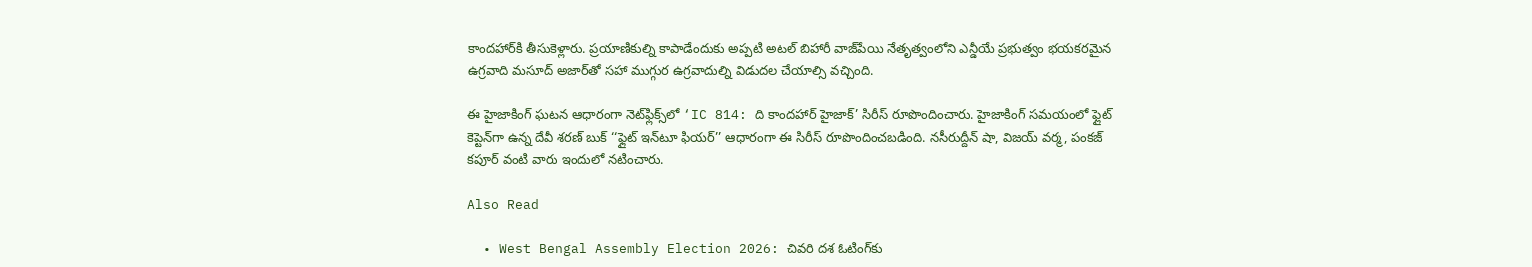కాందహార్‌కి తీసుకెళ్లారు. ప్రయాణికుల్ని కాపాడేందుకు అప్పటి అటల్ బిహారీ వాజ్‌పేయి నేతృత్వంలోని ఎన్డీయే ప్రభుత్వం భయకరమైన ఉగ్రవాది మసూద్ అజార్‌తో సహా ముగ్గుర ఉగ్రవాదుల్ని విడుదల చేయాల్సి వచ్చింది.

ఈ హైజాకింగ్ ఘటన ఆధారంగా నెట్‌ఫ్లిక్స్‌లో ‘IC 814: ది కాందహార్ హైజాక్’ సిరీస్ రూపొందించారు. హైజాకింగ్ సమయంలో ఫ్లైట్ కెప్టెన్‌గా ఉన్న దేవీ శరణ్ బుక్ ‘‘ఫ్లైట్ ఇన్‌టూ ఫియర్’’ ఆధారంగా ఈ సిరీస్ రూపొందించబడింది. నసీరుద్దీన్ షా, విజయ్ వర్మ, పంకజ్ కపూర్ వంటి వారు ఇందులో నటించారు.

Also Read

  • West Bengal Assembly Election 2026: చివరి దశ ఓటింగ్‌కు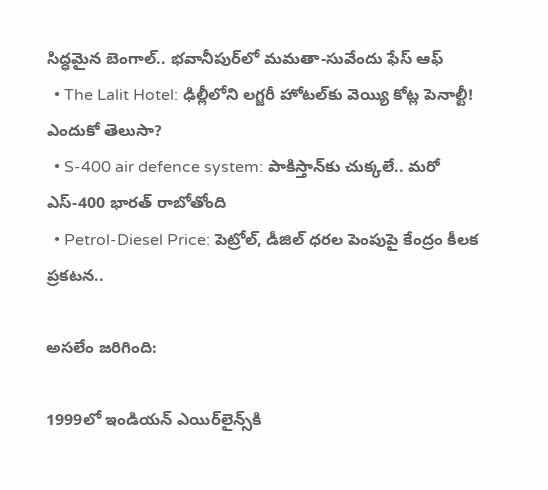సిద్ధమైన బెంగాల్.. భవానీపుర్‌లో మమతా-సువేందు ఫేస్ ఆఫ్
  • The Lalit Hotel: ఢిల్లీలోని లగ్జరీ హోటల్‌కు వెయ్యి కోట్ల పెనాల్టీ! ఎందుకో తెలుసా?
  • S-400 air defence system: పాకిస్తాన్‌కు చుక్కలే.. మరో ఎస్-400 భారత్ రాబోతోంది
  • Petrol-Diesel Price: పెట్రోల్, డీజిల్ ధరల పెంపుపై కేంద్రం కీలక ప్రకటన..

అసలేం జరిగింది:

1999లో ఇండియన్ ఎయిర్‌లైన్స్‌కి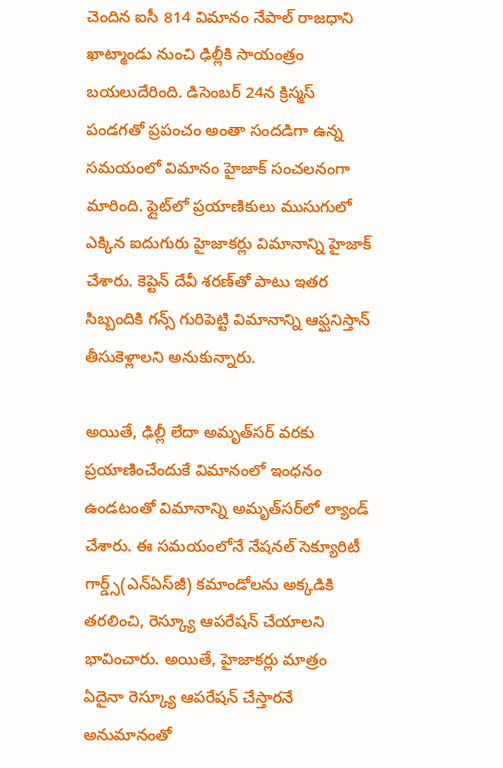చెందిన ఐసీ 814 విమానం నేపాల్ రాజధాని ఖాట్మాండు నుంచి ఢిల్లీకి సాయంత్రం బయలుదేరింది. డిసెంబర్ 24న క్రిస్మస్ పండగతో ప్రపంచం అంతా సందడిగా ఉన్న సమయంలో విమానం హైజాక్ సంచలనంగా మారింది. ఫ్లైట్‌లో ప్రయాణికులు ముసుగులో ఎక్కిన ఐదుగురు హైజాకర్లు విమానాన్ని హైజాక్ చేశారు. కెప్టెన్‌ దేవీ శరణ్‌తో పాటు ఇతర సిబ్బందికి గన్స్ గురిపెట్టి విమానాన్ని ఆఫ్ఘనిస్తాన్ తీసుకెళ్లాలని అనుకున్నారు.

అయితే, ఢిల్లీ లేదా అమృత్‌సర్ వరకు ప్రయాణించేందుకే విమానంలో ఇంధనం ఉండటంతో విమానాన్ని అమృత్‌సర్‌లో ల్యాండ్ చేశారు. ఈ సమయంలోనే నేషనల్ సెక్యూరిటీ గార్డ్స్(ఎన్ఏస్‌జీ) కమాండోలను అక్కడికి తరలించి, రెస్క్యూ ఆపరేషన్ చేయాలని భావించారు. అయితే, హైజాకర్లు మాత్రం ఏదైనా రెస్క్యూ ఆపరేషన్ చేస్తారనే అనుమానంతో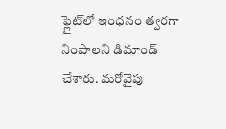ఫ్లైట్‌లో ఇంధనం త్వరగా నింపాలని డిమాండ్ చేశారు. మరోవైపు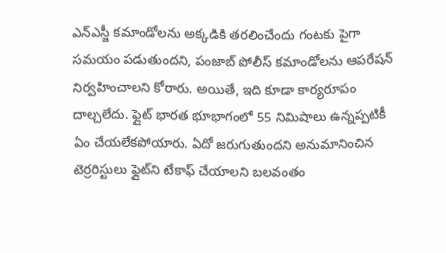ఎన్‌ఎస్జీ కమాండోలను అక్కడికి తరలించేందు గంటకు పైగా సమయం పడుతుందని, పంజాబ్ పోలీస్ కమాండోలను ఆపరేషన్ నిర్వహించాలని కోరారు. అయితే, ఇది కూడా కార్యరూపం దాల్చలేదు. ఫ్లైట్ భారత భూభాగంలో 55 నిమిషాలు ఉన్నప్పటికీ ఏం చేయలేకపోయారు. ఏదో జరుగుతుందని అనుమానించిన టెర్రరిస్టులు ఫ్లైట్‌ని టేకాఫ్ చేయాలని బలవంతం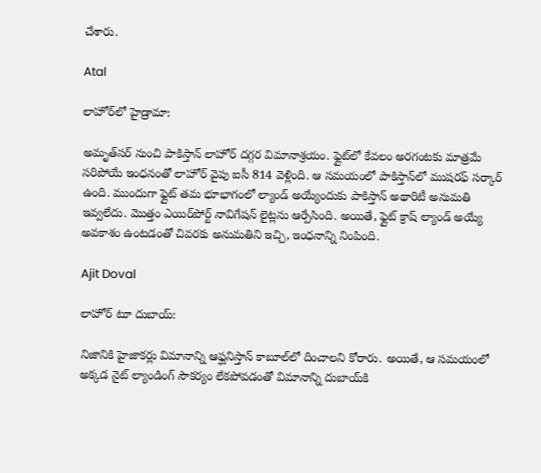చేశారు.

Atal

లాహోర్‌లో హైడ్రామా:

అమృత్‌సర్ నుంచి పాకిస్తాన్ లాహోర్‌ దగ్గర విమానాశ్రయం. ఫ్లైట్‌లో కేవలం అరగంటకు మాత్రమే సరిపోయే ఇంధనంతో లాహోర్ వైపు ఐసీ 814 వెళ్లింది. ఆ సమయంలో పాకిస్తాన్‌లో ముషరఫ్ సర్కార్ ఉంది. ముందుగా ఫ్లైట్ తమ భూభాగంలో ల్యాండ్ అయ్యేందుకు పాకిస్తాన్ అథారిటీ అనుమతి ఇవ్వలేదు. మొత్తం ఎయిర్‌పోర్ట్ నావిగేషన్ లైట్లను ఆర్పేసింది. అయితే, ఫ్లైట్ క్రాష్ ల్యాండ్ అయ్యే అవకాశం ఉంటడంతో చివరకు అనుమతిని ఇచ్చి, ఇంధనాన్ని నింపింది.

Ajit Doval

లాహోర్ టూ దుబాయ్:

నిజానికి హైజాకర్లు విమానాన్ని ఆఫ్ఘనిస్తాన్ కాబూల్‌లో దించాలని కోరారు. అయితే, ఆ సమయంలో అక్కడ నైట్ ల్యాండింగ్ సౌకర్యం లేకపోవడంతో విమానాన్ని దుబాయ్‌కి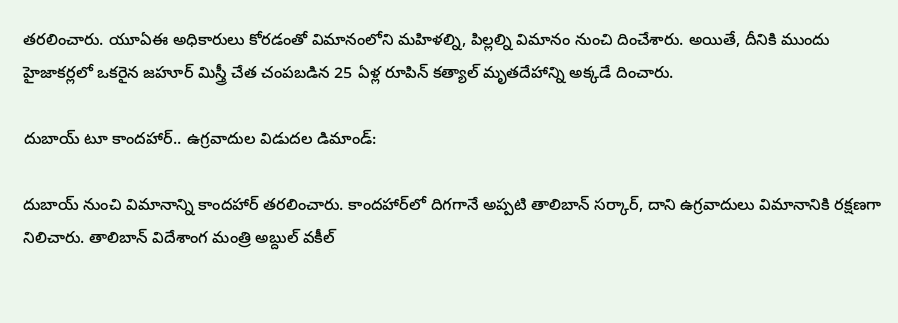తరలించారు. యూఏఈ అధికారులు కోరడంతో విమానంలోని మహిళల్ని, పిల్లల్ని విమానం నుంచి దించేశారు. అయితే, దీనికి ముందు హైజాకర్లలో ఒకరైన జహూర్ మిస్త్రీ చేత చంపబడిన 25 ఏళ్ల రూపిన్ కత్యాల్ మృతదేహాన్ని అక్కడే దించారు.

దుబాయ్ టూ కాందహార్.. ఉగ్రవాదుల విడుదల డిమాండ్:

దుబాయ్ నుంచి విమానాన్ని కాందహార్ తరలించారు. కాందహార్‌లో దిగగానే అప్పటి తాలిబాన్ సర్కార్, దాని ఉగ్రవాదులు విమానానికి రక్షణగా నిలిచారు. తాలిబాన్ విదేశాంగ మంత్రి అబ్దుల్ వకీల్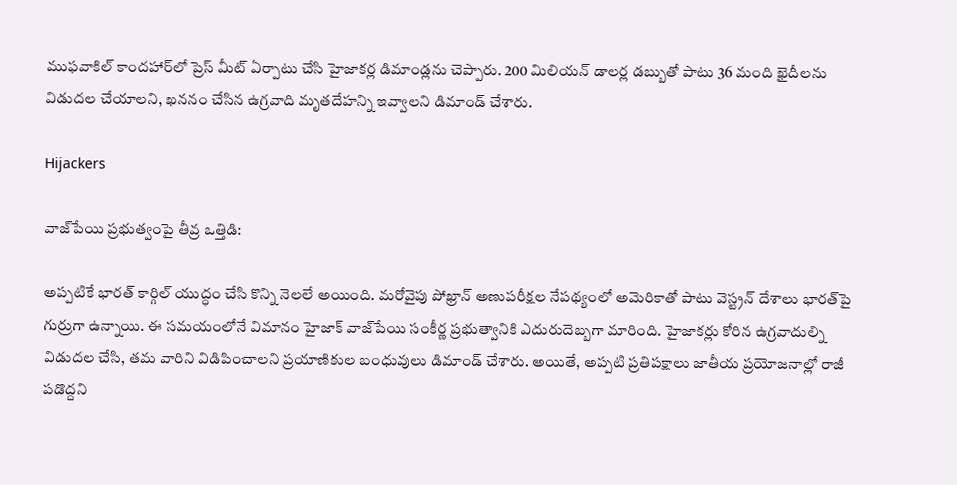ముఫవాకిల్ కాందహార్‌లో ప్రెస్ మీట్ ఏర్పాటు చేసి హైజాకర్ల డిమాండ్లను చెప్పారు. 200 మిలియన్ డాలర్ల డబ్బుతో పాటు 36 మంది ఖైదీలను విడుదల చేయాలని, ఖననం చేసిన ఉగ్రవాది మృతదేహన్ని ఇవ్వాలని డిమాండ్ చేశారు.

Hijackers

వాజ్‌పేయి ప్రభుత్వంపై తీవ్ర ఒత్తిడి:

అప్పటికే భారత్ కార్గిల్ యుద్ధం చేసి కొన్ని నెలలే అయింది. మరోవైపు పోఖ్రాన్ అణుపరీక్షల నేపథ్యంలో అమెరికాతో పాటు వెస్ట్రన్ దేశాలు భారత్‌పై గుర్రుగా ఉన్నాయి. ఈ సమయంలోనే విమానం హైజాక్ వాజ్‌పేయి సంకీర్ణ ప్రభుత్వానికి ఎదురుదెబ్బగా మారింది. హైజాకర్లు కోరిన ఉగ్రవాదుల్ని విడుదల చేసి, తమ వారిని విడిపించాలని ప్రయాణికుల బంధువులు డిమాండ్ చేశారు. అయితే, అప్పటి ప్రతిపక్షాలు జాతీయ ప్రయోజనాల్లో రాజీ పడొద్దని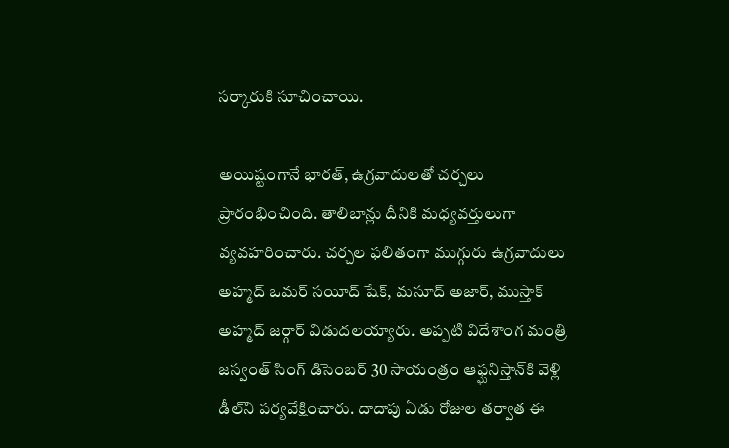సర్కారుకి సూచించాయి.

అయిష్టంగానే భారత్, ఉగ్రవాదులతో చర్చలు ప్రారంభించింది. తాలిబాన్లు దీనికి మధ్యవర్తులుగా వ్యవహరించారు. చర్చల ఫలితంగా ముగ్గురు ఉగ్రవాదులు అహ్మద్ ఒమర్ సయీద్ షేక్, మసూద్ అజార్, ముస్తాక్ అహ్మద్ జర్గార్ విడుదలయ్యారు. అప్పటి విదేశాంగ మంత్రి జస్వంత్ సింగ్ డిసెంబర్ 30 సాయంత్రం ఆఫ్ఘనిస్తాన్‌కి వెళ్లి డీల్‌ని పర్యవేక్షించారు. దాదాపు ఏడు రోజుల తర్వాత ఈ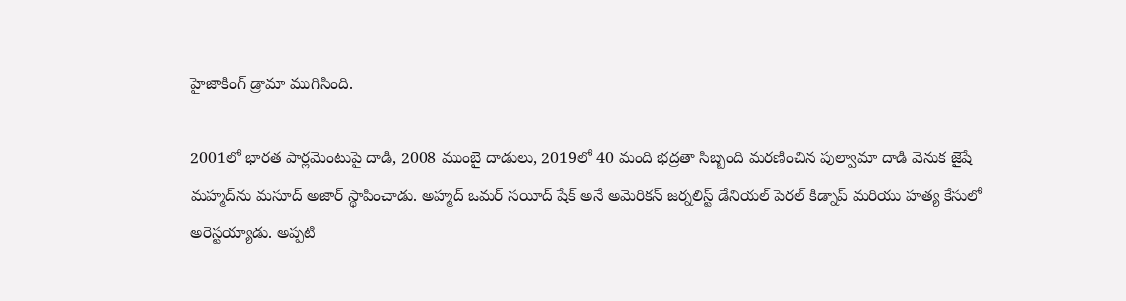హైజాకింగ్ డ్రామా ముగిసింది.

2001లో భారత పార్లమెంటుపై దాడి, 2008 ముంబై దాడులు, 2019లో 40 మంది భద్రతా సిబ్బంది మరణించిన పుల్వామా దాడి వెనుక జైషే మహ్మద్‌ను మసూద్ అజార్ స్థాపించాడు. అహ్మద్ ఒమర్ సయీద్ షేక్ అనే అమెరికన్ జర్నలిస్ట్ డేనియల్ పెరల్ కిడ్నాప్ మరియు హత్య కేసులో అరెస్టయ్యాడు. అప్పటి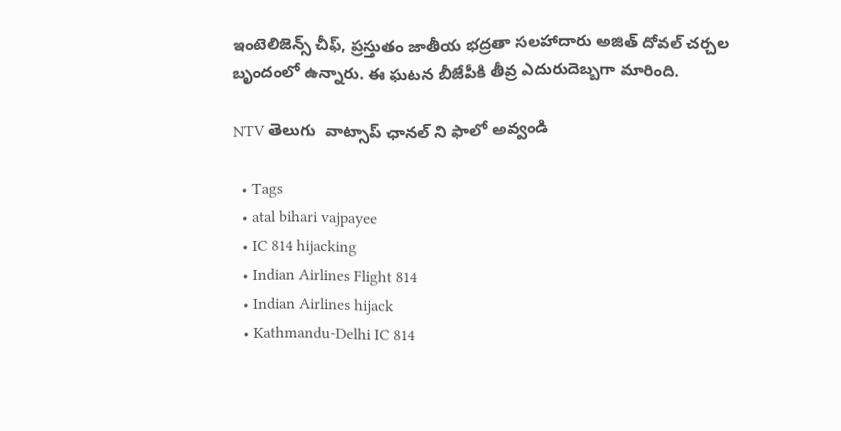ఇంటెలిజెన్స్ చీఫ్, ప్రస్తుతం జాతీయ భద్రతా సలహాదారు అజిత్ దోవల్ చర్చల బృందంలో ఉన్నారు. ఈ ఘటన బీజేపీకి తీవ్ర ఎదురుదెబ్బగా మారింది.

NTV తెలుగు  వాట్సాప్ ఛానల్ ని ఫాలో అవ్వండి

  • Tags
  • atal bihari vajpayee
  • IC 814 hijacking
  • Indian Airlines Flight 814
  • Indian Airlines hijack
  • Kathmandu-Delhi IC 814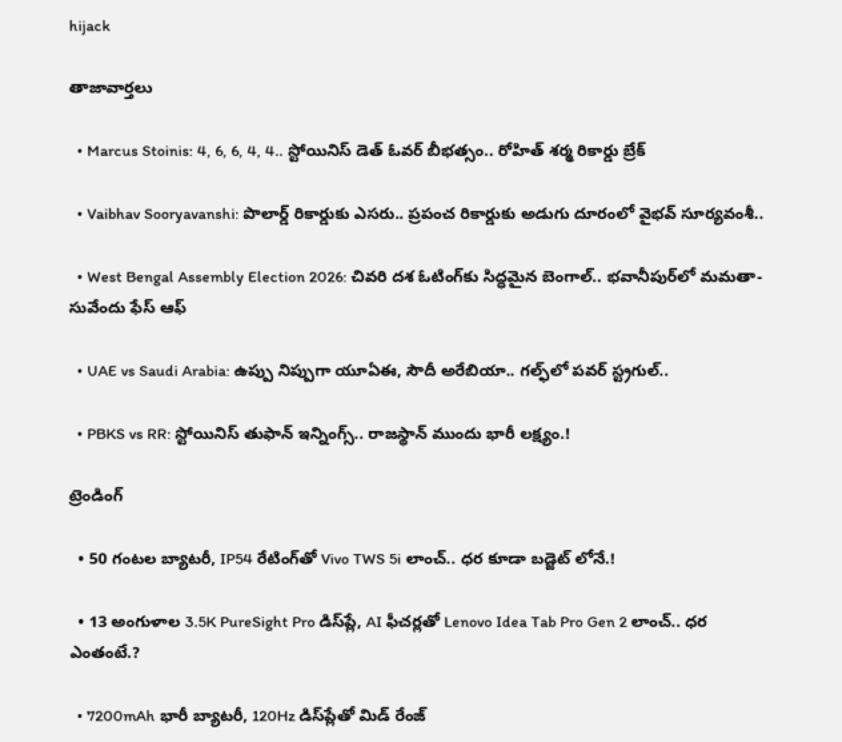hijack

తాజావార్తలు

  • Marcus Stoinis: 4, 6, 6, 4, 4.. స్టోయినిస్ డెత్ ఓవర్ బీభత్సం.. రోహిత్ శర్మ రికార్డు బ్రేక్

  • Vaibhav Sooryavanshi: పొలార్డ్ రికార్డుకు ఎసరు.. ప్రపంచ రికార్డుకు అడుగు దూరంలో వైభవ్ సూర్యవంశీ..

  • West Bengal Assembly Election 2026: చివరి దశ ఓటింగ్‌కు సిద్ధమైన బెంగాల్.. భవానీపుర్‌లో మమతా-సువేందు ఫేస్ ఆఫ్

  • UAE vs Saudi Arabia: ఉప్పు నిప్పుగా యూఏఈ, సౌదీ అరేబియా.. గల్ఫ్‌లో పవర్ స్ట్రగుల్..

  • PBKS vs RR: స్టోయినిస్ తుఫాన్‌ ఇన్నింగ్స్.. రాజస్థాన్‌ ముందు భారీ లక్ష్యం.!

ట్రెండింగ్‌

  • 50 గంటల బ్యాటరీ, IP54 రేటింగ్‌తో Vivo TWS 5i లాంచ్.. ధర కూడా బడ్జెట్ లోనే.!

  • 13 అంగుళాల 3.5K PureSight Pro డిస్‌ప్లే, AI ఫీచర్లతో Lenovo Idea Tab Pro Gen 2 లాంచ్.. ధర ఎంతంటే.?

  • 7200mAh భారీ బ్యాటరీ, 120Hz డిస్‌ప్లేతో మిడ్ రేంజ్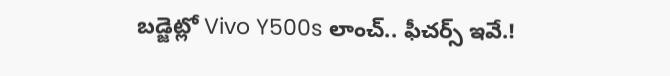బడ్జెట్లో Vivo Y500s లాంచ్.. ఫీచర్స్ ఇవే.!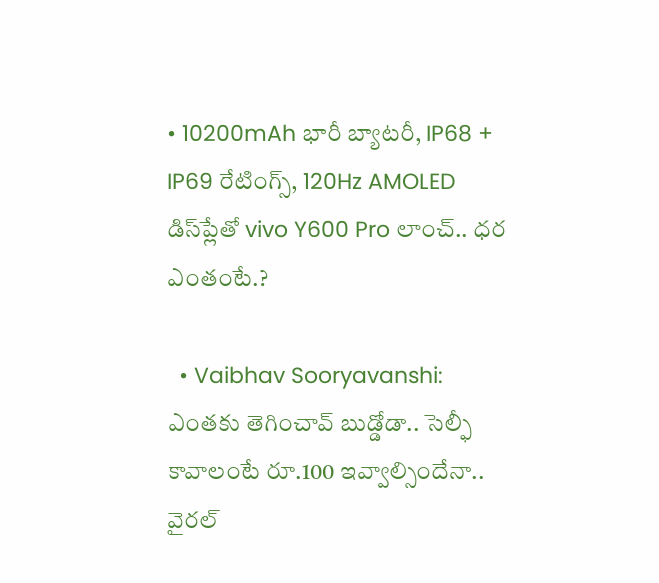• 10200mAh భారీ బ్యాటరీ, IP68 + IP69 రేటింగ్స్‌, 120Hz AMOLED డిస్‌ప్లేతో vivo Y600 Pro లాంచ్.. ధర ఎంతంటే.?

  • Vaibhav Sooryavanshi: ఎంతకు తెగించావ్ బుడ్డోడా.. సెల్ఫీ కావాలంటే రూ.100 ఇవ్వాల్సిందేనా.. వైరల్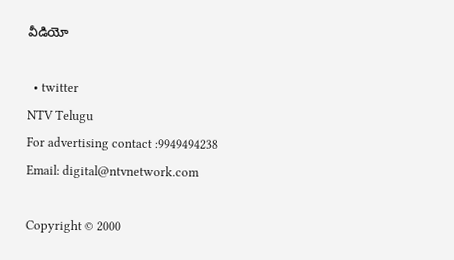వీడియో

  • twitter
NTV Telugu
For advertising contact :9949494238
Email: digital@ntvnetwork.com

Copyright © 2000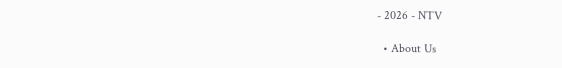- 2026 - NTV

  • About Us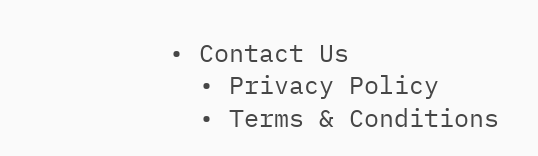• Contact Us
  • Privacy Policy
  • Terms & Conditions